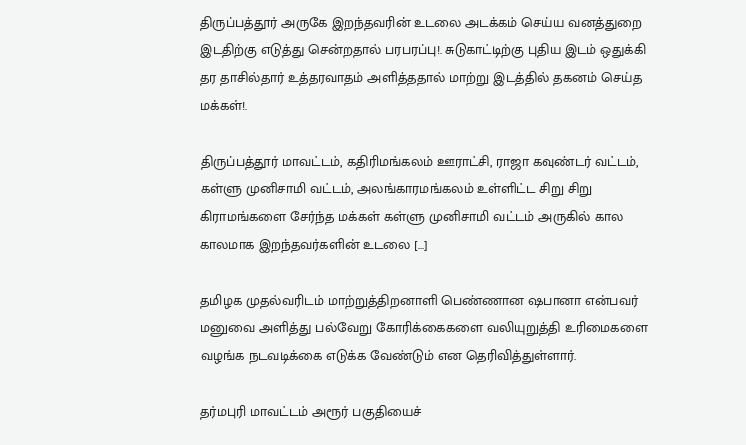திருப்பத்தூர் அருகே இறந்தவரின் உடலை அடக்கம் செய்ய வனத்துறை இடதிற்கு எடுத்து சென்றதால் பரபரப்பு!. சுடுகாட்டிற்கு புதிய இடம் ஒதுக்கி தர தாசில்தார் உத்தரவாதம் அளித்ததால் மாற்று இடத்தில் தகனம் செய்த மக்கள்!.

திருப்பத்தூர் மாவட்டம், கதிரிமங்கலம் ஊராட்சி, ராஜா கவுண்டர் வட்டம், கள்ளு முனிசாமி வட்டம், அலங்காரமங்கலம் உள்ளிட்ட சிறு சிறு கிராமங்களை சேர்ந்த மக்கள் கள்ளு முனிசாமி வட்டம் அருகில் கால காலமாக இறந்தவர்களின் உடலை […]

தமிழக முதல்வரிடம் மாற்றுத்திறனாளி பெண்ணான ஷபானா என்பவர் மனுவை அளித்து பல்வேறு கோரிக்கைகளை வலியுறுத்தி உரிமைகளை வழங்க நடவடிக்கை எடுக்க வேண்டும் என தெரிவித்துள்ளார்.

தர்மபுரி மாவட்டம் அரூர் பகுதியைச்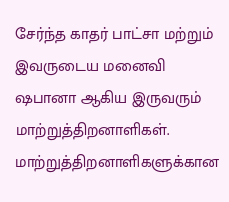சேர்ந்த காதர் பாட்சா மற்றும் இவருடைய மனைவி ஷபானா ஆகிய இருவரும் மாற்றுத்திறனாளிகள். மாற்றுத்திறனாளிகளுக்கான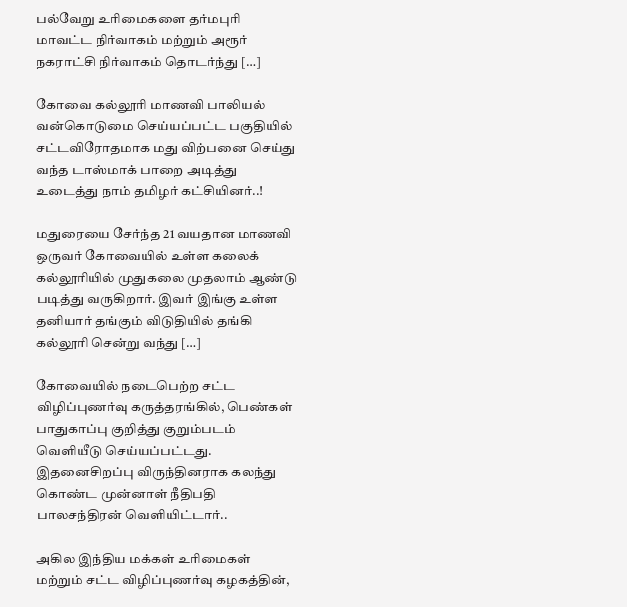பல்வேறு உரிமைகளை தர்மபுரி மாவட்ட நிர்வாகம் மற்றும் அரூர் நகராட்சி நிர்வாகம் தொடர்ந்து […]

கோவை கல்லூரி மாணவி பாலியல் வன்கொடுமை செய்யப்பட்ட பகுதியில் சட்டவிரோதமாக மது விற்பனை செய்து வந்த டாஸ்மாக் பாறை அடித்து உடைத்து நாம் தமிழர் கட்சியினர்..!

மதுரையை சேர்ந்த 21 வயதான மாணவி ஒருவர் கோவையில் உள்ள கலைக் கல்லூரியில் முதுகலை முதலாம் ஆண்டு படித்து வருகிறார். இவர் இங்கு உள்ள தனியார் தங்கும் விடுதியில் தங்கி கல்லூரி சென்று வந்து […]

கோவையில் நடைபெற்ற சட்ட விழிப்புணர்வு கருத்தரங்கில், பெண்கள் பாதுகாப்பு குறித்து குறும்படம் வெளியீடு செய்யப்பட்டது. இதனைசிறப்பு விருந்தினராக கலந்து கொண்ட முன்னாள் நீதிபதி பாலசந்திரன் வெளியிட்டார்..

அகில இந்திய மக்கள் உரிமைகள் மற்றும் சட்ட விழிப்புணர்வு கழகத்தின்,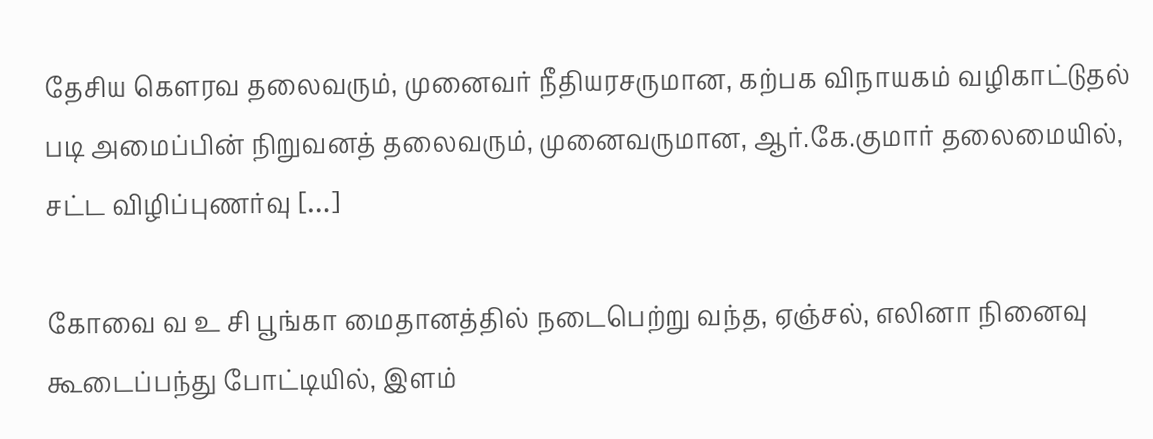தேசிய கௌரவ தலைவரும், முனைவர் நீதியரசருமான, கற்பக விநாயகம் வழிகாட்டுதல் படி அமைப்பின் நிறுவனத் தலைவரும், முனைவருமான, ஆர்.கே.குமார் தலைமையில், சட்ட விழிப்புணர்வு […]

கோவை வ உ சி பூங்கா மைதானத்தில் நடைபெற்று வந்த, ஏஞ்சல், எலினா நினைவு கூடைப்பந்து போட்டியில், இளம்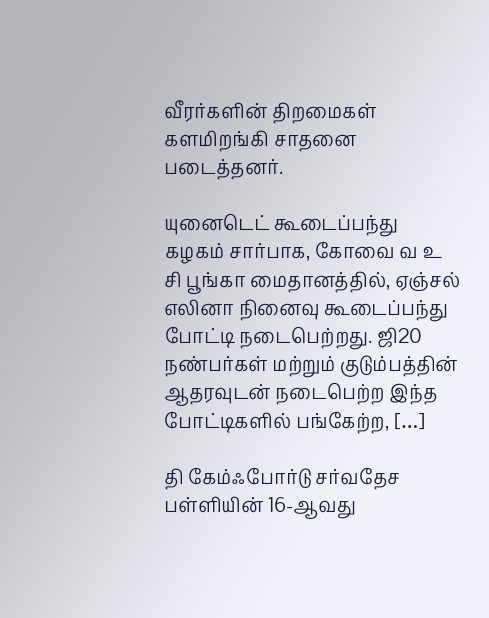வீரர்களின் திறமைகள் களமிறங்கி சாதனை படைத்தனர்.

யுனைடெட் கூடைப்பந்து கழகம் சார்பாக, கோவை வ உ சி பூங்கா மைதானத்தில், ஏஞ்சல் எலினா நினைவு கூடைப்பந்து போட்டி நடைபெற்றது. ஜி20 நண்பர்கள் மற்றும் குடும்பத்தின் ஆதரவுடன் நடைபெற்ற இந்த போட்டிகளில் பங்கேற்ற, […]

தி கேம்ஃபோர்டு சர்வதேச பள்ளியின் 16-ஆவது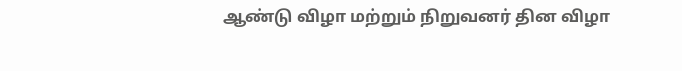ஆண்டு விழா மற்றும் நிறுவனர் தின விழா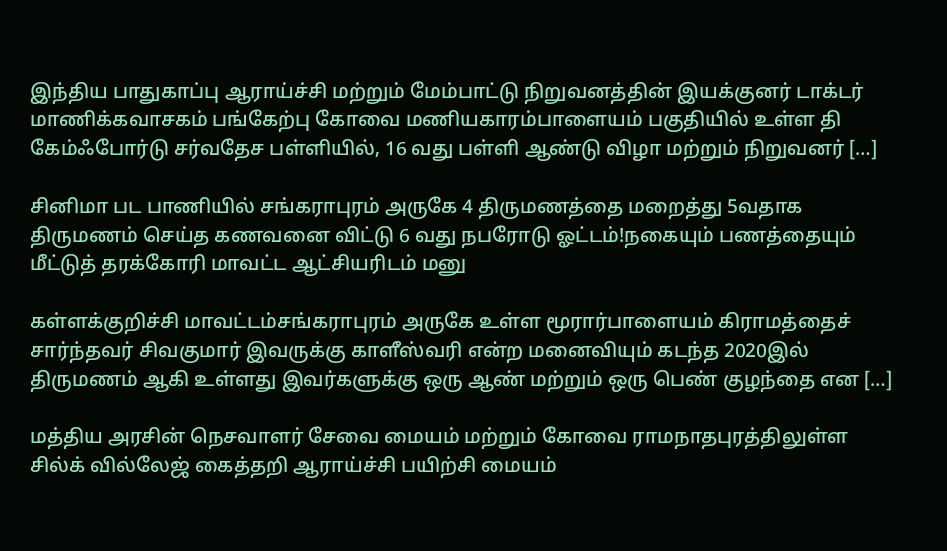இந்திய பாதுகாப்பு ஆராய்ச்சி மற்றும் மேம்பாட்டு நிறுவனத்தின் இயக்குனர் டாக்டர் மாணிக்கவாசகம் பங்கேற்பு கோவை மணியகாரம்பாளையம் பகுதியில் உள்ள தி கேம்ஃபோர்டு சர்வதேச பள்ளியில், 16 வது பள்ளி ஆண்டு விழா மற்றும் நிறுவனர் […]

சினிமா பட பாணியில் சங்கராபுரம் அருகே 4 திருமணத்தை மறைத்து 5வதாக திருமணம் செய்த கணவனை விட்டு 6 வது நபரோடு ஓட்டம்!நகையும் பணத்தையும் மீட்டுத் தரக்கோரி மாவட்ட ஆட்சியரிடம் மனு

கள்ளக்குறிச்சி மாவட்டம்சங்கராபுரம் அருகே உள்ள மூரார்பாளையம் கிராமத்தைச் சார்ந்தவர் சிவகுமார் இவருக்கு காளீஸ்வரி என்ற மனைவியும் கடந்த 2020இல் திருமணம் ஆகி உள்ளது இவர்களுக்கு ஒரு ஆண் மற்றும் ஒரு பெண் குழந்தை என […]

மத்திய அரசின் நெசவாளர் சேவை மையம் மற்றும் கோவை ராமநாதபுரத்திலுள்ள சில்க் வில்லேஜ் கைத்தறி ஆராய்ச்சி பயிற்சி மையம்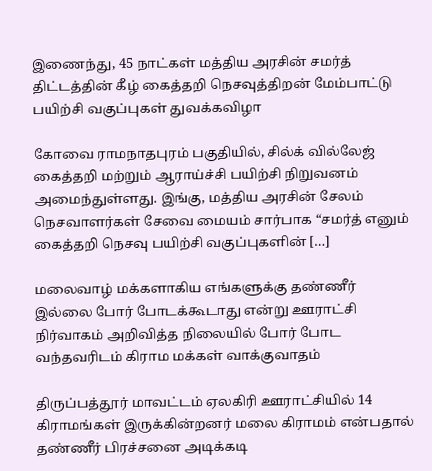இணைந்து, 45 நாட்கள் மத்திய அரசின் சமர்த் திட்டத்தின் கீழ் கைத்தறி நெசவுத்திறன் மேம்பாட்டு பயிற்சி வகுப்புகள் துவக்கவிழா

கோவை ராமநாதபுரம் பகுதியில், சில்க் வில்லேஜ் கைத்தறி மற்றும் ஆராய்ச்சி பயிற்சி நிறுவனம் அமைந்துள்ளது. இங்கு, மத்திய அரசின் சேலம் நெசவாளர்கள் சேவை மையம் சார்பாக “சமர்த் எனும் கைத்தறி நெசவு பயிற்சி வகுப்புகளின் […]

மலைவாழ் மக்களாகிய எங்களுக்கு தண்ணீர் இல்லை போர் போடக்கூடாது என்று ஊராட்சி நிர்வாகம் அறிவித்த நிலையில் போர் போட வந்தவரிடம் கிராம மக்கள் வாக்குவாதம்

திருப்பத்தூர் மாவட்டம் ஏலகிரி ஊராட்சியில் 14 கிராமங்கள் இருக்கின்றனர் மலை கிராமம் என்பதால் தண்ணீர் பிரச்சனை அடிக்கடி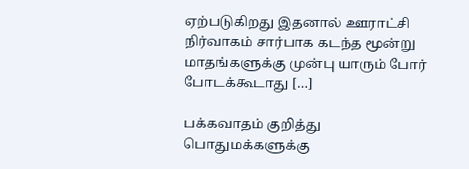ஏற்படுகிறது இதனால் ஊராட்சி நிர்வாகம் சார்பாக கடந்த மூன்று மாதங்களுக்கு முன்பு யாரும் போர் போடக்கூடாது […]

பக்கவாதம் குறித்து பொதுமக்களுக்கு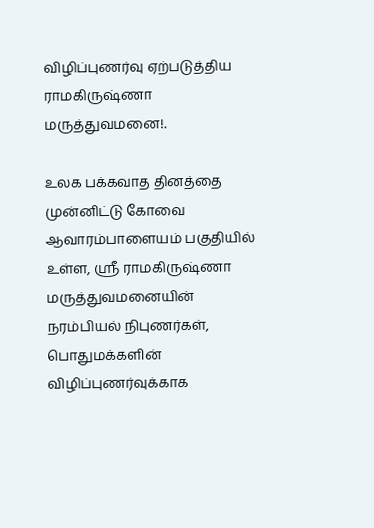விழிப்புணர்வு ஏற்படுத்திய ராமகிருஷ்ணா மருத்துவமனை!.

உலக பக்கவாத தினத்தை முன்னிட்டு கோவை ஆவாரம்பாளையம் பகுதியில் உள்ள, ஸ்ரீ ராமகிருஷ்ணா மருத்துவமனையின் நரம்பியல் நிபுணர்கள், பொதுமக்களின் விழிப்புணர்வுக்காக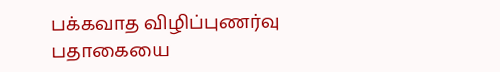பக்கவாத விழிப்புணர்வு பதாகையை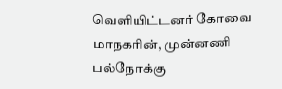வெளியிட்டனர் கோவை மாநகரின், முன்னணி பல்நோக்கு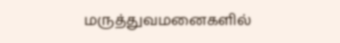மருத்துவமனைகளில்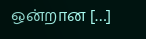ஒன்றான […]